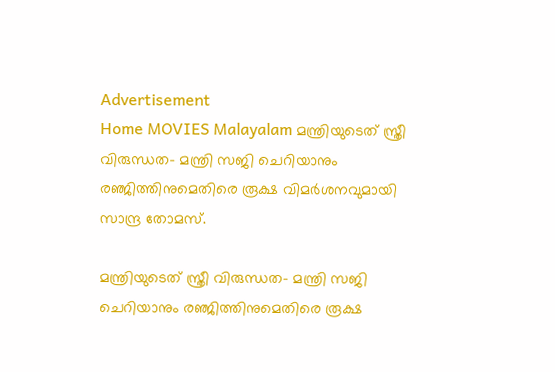Advertisement
Home MOVIES Malayalam മന്ത്രിയുടെത് സ്ത്രീ വിരുന്ധത- മന്ത്രി സജി ചെറിയാനും രഞ്ജിത്തിനുമെതിരെ രൂക്ഷ വിമർശനവുമായി സാന്ദ്ര തോമസ്.

മന്ത്രിയുടെത് സ്ത്രീ വിരുന്ധത- മന്ത്രി സജി ചെറിയാനും രഞ്ജിത്തിനുമെതിരെ രൂക്ഷ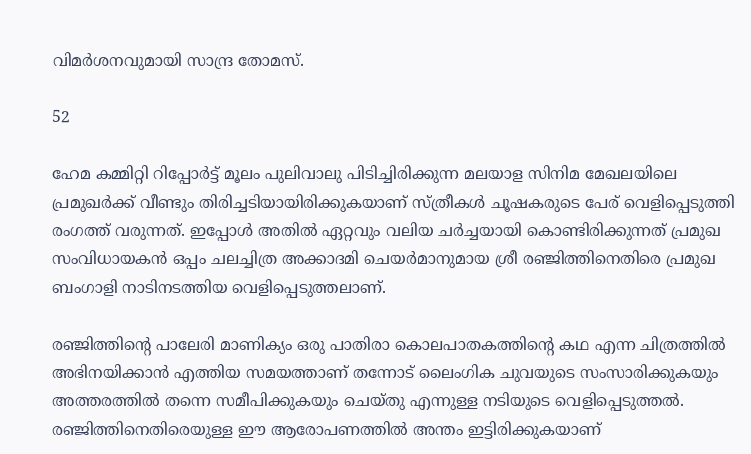വിമർശനവുമായി സാന്ദ്ര തോമസ്.

52

ഹേമ കമ്മിറ്റി റിപ്പോർട്ട് മൂലം പുലിവാലു പിടിച്ചിരിക്കുന്ന മലയാള സിനിമ മേഖലയിലെ പ്രമുഖർക്ക് വീണ്ടും തിരിച്ചടിയായിരിക്കുകയാണ് സ്ത്രീകൾ ചൂഷകരുടെ പേര് വെളിപ്പെടുത്തി രംഗത്ത് വരുന്നത്. ഇപ്പോൾ അതിൽ ഏറ്റവും വലിയ ചർച്ചയായി കൊണ്ടിരിക്കുന്നത് പ്രമുഖ സംവിധായകൻ ഒപ്പം ചലച്ചിത്ര അക്കാദമി ചെയർമാനുമായ ശ്രീ രഞ്ജിത്തിനെതിരെ പ്രമുഖ ബംഗാളി നാടിനടത്തിയ വെളിപ്പെടുത്തലാണ്.

രഞ്ജിത്തിന്റെ പാലേരി മാണിക്യം ഒരു പാതിരാ കൊലപാതകത്തിന്റെ കഥ എന്ന ചിത്രത്തിൽ അഭിനയിക്കാൻ എത്തിയ സമയത്താണ് തന്നോട് ലൈംഗിക ചുവയുടെ സംസാരിക്കുകയും അത്തരത്തിൽ തന്നെ സമീപിക്കുകയും ചെയ്തു എന്നുള്ള നടിയുടെ വെളിപ്പെടുത്തൽ. രഞ്ജിത്തിനെതിരെയുള്ള ഈ ആരോപണത്തിൽ അന്തം ഇട്ടിരിക്കുകയാണ്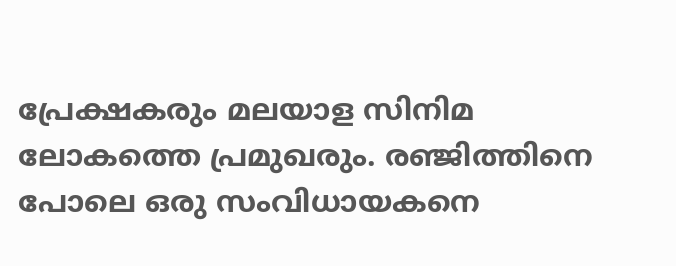പ്രേക്ഷകരും മലയാള സിനിമ ലോകത്തെ പ്രമുഖരും. രഞ്ജിത്തിനെ പോലെ ഒരു സംവിധായകനെ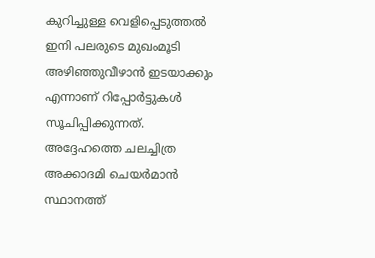കുറിച്ചുള്ള വെളിപ്പെടുത്തൽ ഇനി പലരുടെ മുഖംമൂടി അഴിഞ്ഞുവീഴാൻ ഇടയാക്കും എന്നാണ് റിപ്പോർട്ടുകൾ സൂചിപ്പിക്കുന്നത്. അദ്ദേഹത്തെ ചലച്ചിത്ര അക്കാദമി ചെയർമാൻ സ്ഥാനത്ത്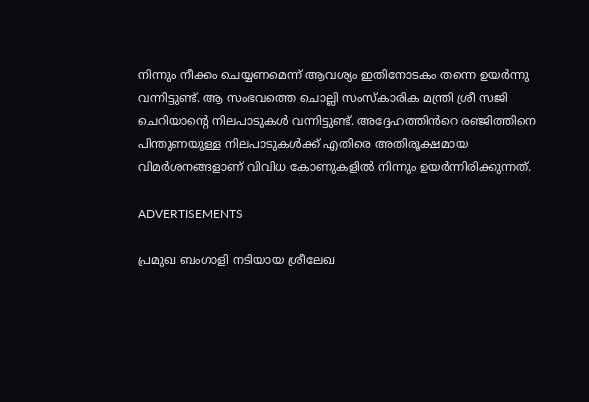നിന്നും നീക്കം ചെയ്യണമെന്ന് ആവശ്യം ഇതിനോടകം തന്നെ ഉയർന്നു വന്നിട്ടുണ്ട്. ആ സംഭവത്തെ ചൊല്ലി സംസ്കാരിക മന്ത്രി ശ്രീ സജി ചെറിയാന്റെ നിലപാടുകൾ വന്നിട്ടുണ്ട്. അദ്ദേഹത്തിൻറെ രഞ്ജിത്തിനെ പിന്തുണയുള്ള നിലപാടുകൾക്ക് എതിരെ അതിരൂക്ഷമായ വിമർശനങ്ങളാണ് വിവിധ കോണുകളിൽ നിന്നും ഉയർന്നിരിക്കുന്നത്.

ADVERTISEMENTS

പ്രമുഖ ബംഗാളി നടിയായ ശ്രീലേഖ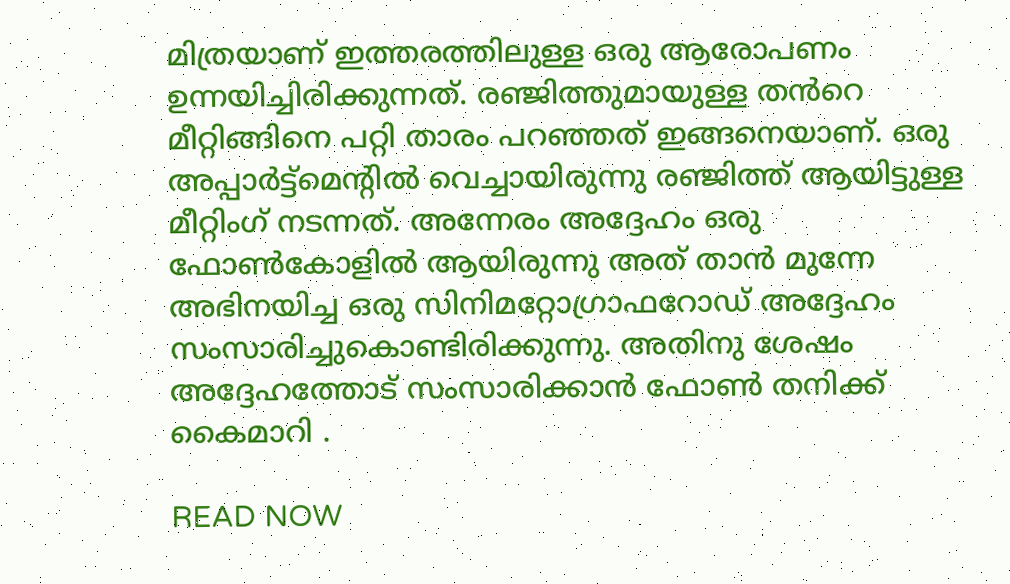മിത്രയാണ് ഇത്തരത്തിലുള്ള ഒരു ആരോപണം ഉന്നയിച്ചിരിക്കുന്നത്. രഞ്ജിത്തുമായുള്ള തൻറെ മീറ്റിങ്ങിനെ പറ്റി താരം പറഞ്ഞത് ഇങ്ങനെയാണ്. ഒരു അപ്പാർട്ട്മെന്റിൽ വെച്ചായിരുന്നു രഞ്ജിത്ത് ആയിട്ടുള്ള മീറ്റിംഗ് നടന്നത്. അന്നേരം അദ്ദേഹം ഒരു ഫോൺകോളിൽ ആയിരുന്നു അത് താൻ മുന്നേ അഭിനയിച്ച ഒരു സിനിമറ്റോഗ്രാഫറോഡ് അദ്ദേഹം സംസാരിച്ചുകൊണ്ടിരിക്കുന്നു. അതിനു ശേഷം അദ്ദേഹത്തോട് സംസാരിക്കാൻ ഫോൺ തനിക്ക് കൈമാറി .

READ NOW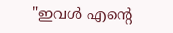"ഇവൾ എന്റെ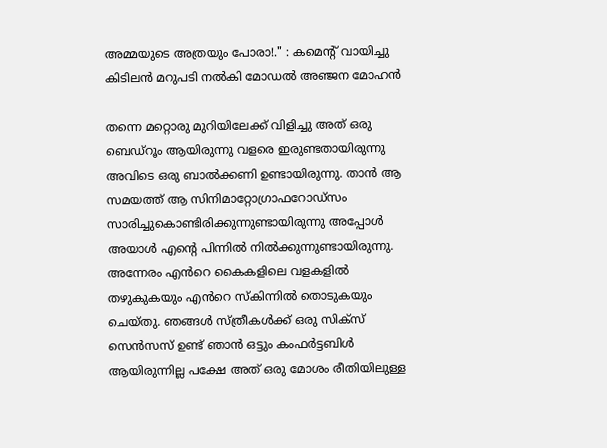അമ്മയുടെ അത്രയും പോരാ!." : കമെന്റ് വായിച്ചു കിടിലൻ മറുപടി നൽകി മോഡൽ അഞ്ജന മോഹൻ

തന്നെ മറ്റൊരു മുറിയിലേക്ക് വിളിച്ചു അത് ഒരു ബെഡ്റൂം ആയിരുന്നു വളരെ ഇരുണ്ടതായിരുന്നു അവിടെ ഒരു ബാൽക്കണി ഉണ്ടായിരുന്നു. താൻ ആ സമയത്ത് ആ സിനിമാറ്റോഗ്രാഫറോഡ്സം സാരിച്ചുകൊണ്ടിരിക്കുന്നുണ്ടായിരുന്നു അപ്പോൾ അയാൾ എന്റെ പിന്നിൽ നിൽക്കുന്നുണ്ടായിരുന്നു. അന്നേരം എൻറെ കൈകളിലെ വളകളിൽ തഴുകുകയും എൻറെ സ്കിന്നിൽ തൊടുകയും ചെയ്തു. ഞങ്ങൾ സ്ത്രീകൾക്ക് ഒരു സിക്സ് സെൻസസ് ഉണ്ട് ഞാൻ ഒട്ടും കംഫർട്ടബിൾ ആയിരുന്നില്ല പക്ഷേ അത് ഒരു മോശം രീതിയിലുള്ള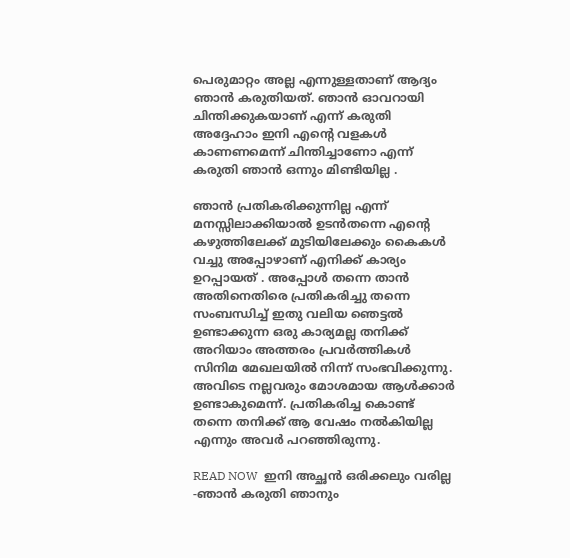പെരുമാറ്റം അല്ല എന്നുള്ളതാണ് ആദ്യം ഞാൻ കരുതിയത്. ഞാൻ ഓവറായി ചിന്തിക്കുകയാണ് എന്ന് കരുതി അദ്ദേഹാം ഇനി എൻ്റെ വളകൾ കാണണമെന്ന് ചിന്തിച്ചാണോ എന്ന് കരുതി ഞാൻ ഒന്നും മിണ്ടിയില്ല .

ഞാൻ പ്രതികരിക്കുന്നില്ല എന്ന് മനസ്സിലാക്കിയാൽ ഉടൻതന്നെ എന്റെ കഴുത്തിലേക്ക് മുടിയിലേക്കും കൈകൾ വച്ചു അപ്പോഴാണ് എനിക്ക് കാര്യം ഉറപ്പായത് . അപ്പോൾ തന്നെ താൻ അതിനെതിരെ പ്രതികരിച്ചു തന്നെ സംബന്ധിച്ച് ഇതു വലിയ ഞെട്ടൽ ഉണ്ടാക്കുന്ന ഒരു കാര്യമല്ല തനിക്ക് അറിയാം അത്തരം പ്രവർത്തികൾ സിനിമ മേഖലയിൽ നിന്ന് സംഭവിക്കുന്നു. അവിടെ നല്ലവരും മോശമായ ആൾക്കാർ ഉണ്ടാകുമെന്ന്. പ്രതികരിച്ച കൊണ്ട് തന്നെ തനിക്ക് ആ വേഷം നൽകിയില്ല എന്നും അവർ പറഞ്ഞിരുന്നു.

READ NOW  ഇനി അച്ഛൻ ഒരിക്കലും വരില്ല -ഞാൻ കരുതി ഞാനും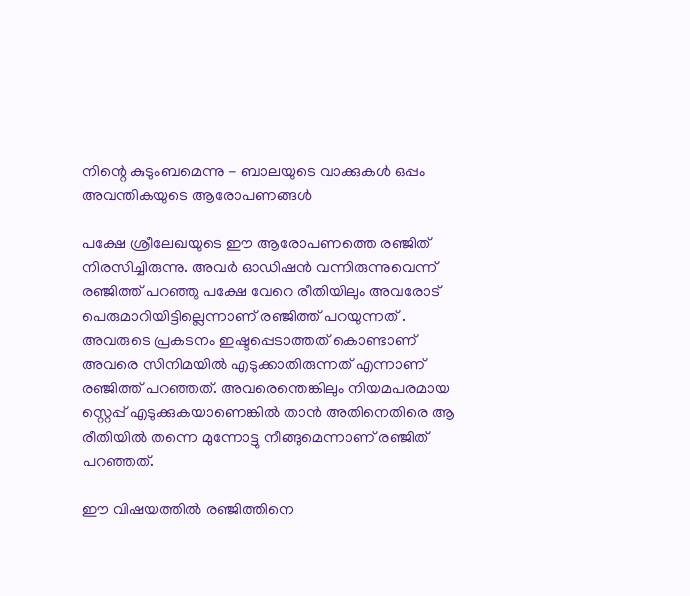നിന്റെ കുടുംബമെന്നു - ബാലയുടെ വാക്കുകൾ ഒപ്പം അവന്തികയുടെ ആരോപണങ്ങൾ

പക്ഷേ ശ്രീലേഖയുടെ ഈ ആരോപണത്തെ രഞ്ജിത് നിരസിച്ചിരുന്നു. അവർ ഓഡിഷൻ വന്നിരുന്നുവെന്ന് രഞ്ജിത്ത് പറഞ്ഞു പക്ഷേ വേറെ രീതിയിലും അവരോട് പെരുമാറിയിട്ടില്ലെന്നാണ് രഞ്ജിത്ത് പറയുന്നത് . അവരുടെ പ്രകടനം ഇഷ്ടപ്പെടാത്തത് കൊണ്ടാണ് അവരെ സിനിമയിൽ എടുക്കാതിരുന്നത് എന്നാണ് രഞ്ജിത്ത് പറഞ്ഞത്. അവരെന്തെങ്കിലും നിയമപരമായ സ്റ്റെപ്പ് എടുക്കുകയാണെങ്കിൽ താൻ അതിനെതിരെ ആ രീതിയിൽ തന്നെ മുന്നോട്ടു നീങ്ങുമെന്നാണ് രഞ്ജിത് പറഞ്ഞത്.

ഈ വിഷയത്തിൽ രഞ്ജിത്തിനെ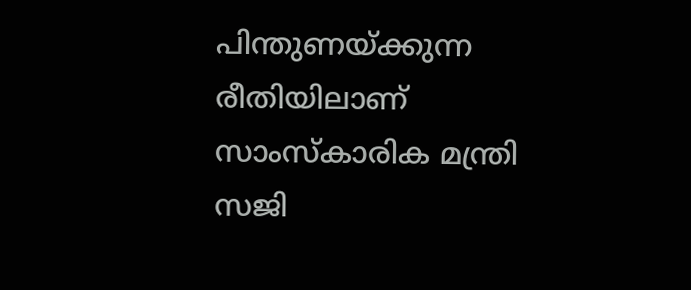പിന്തുണയ്ക്കുന്ന രീതിയിലാണ് സാംസ്കാരിക മന്ത്രി സജി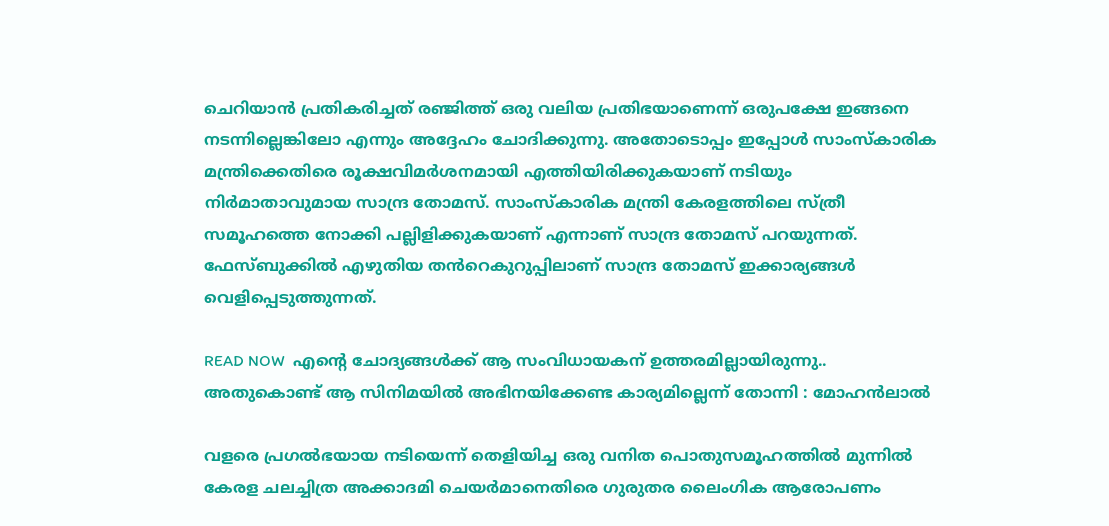ചെറിയാൻ പ്രതികരിച്ചത് രഞ്ജിത്ത് ഒരു വലിയ പ്രതിഭയാണെന്ന് ഒരുപക്ഷേ ഇങ്ങനെ നടന്നില്ലെങ്കിലോ എന്നും അദ്ദേഹം ചോദിക്കുന്നു. അതോടൊപ്പം ഇപ്പോൾ സാംസ്കാരിക മന്ത്രിക്കെതിരെ രൂക്ഷവിമർശനമായി എത്തിയിരിക്കുകയാണ് നടിയും നിർമാതാവുമായ സാന്ദ്ര തോമസ്. സാംസ്കാരിക മന്ത്രി കേരളത്തിലെ സ്ത്രീ സമൂഹത്തെ നോക്കി പല്ലിളിക്കുകയാണ് എന്നാണ് സാന്ദ്ര തോമസ് പറയുന്നത്. ഫേസ്ബുക്കിൽ എഴുതിയ തൻറെകുറുപ്പിലാണ് സാന്ദ്ര തോമസ് ഇക്കാര്യങ്ങൾ വെളിപ്പെടുത്തുന്നത്.

READ NOW  എന്റെ ചോദ്യങ്ങൾക്ക് ആ സംവിധായകന് ഉത്തരമില്ലായിരുന്നു.. അതുകൊണ്ട് ആ സിനിമയില്‍ അഭിനയിക്കേണ്ട കാര്യമില്ലെന്ന് തോന്നി : മോഹന്‍ലാല്‍

വളരെ പ്രഗൽഭയായ നടിയെന്ന് തെളിയിച്ച ഒരു വനിത പൊതുസമൂഹത്തിൽ മുന്നിൽ കേരള ചലച്ചിത്ര അക്കാദമി ചെയർമാനെതിരെ ഗുരുതര ലൈംഗിക ആരോപണം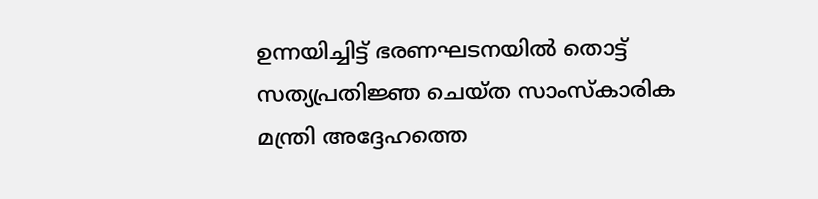ഉന്നയിച്ചിട്ട് ഭരണഘടനയിൽ തൊട്ട് സത്യപ്രതിജ്ഞ ചെയ്ത സാംസ്കാരിക മന്ത്രി അദ്ദേഹത്തെ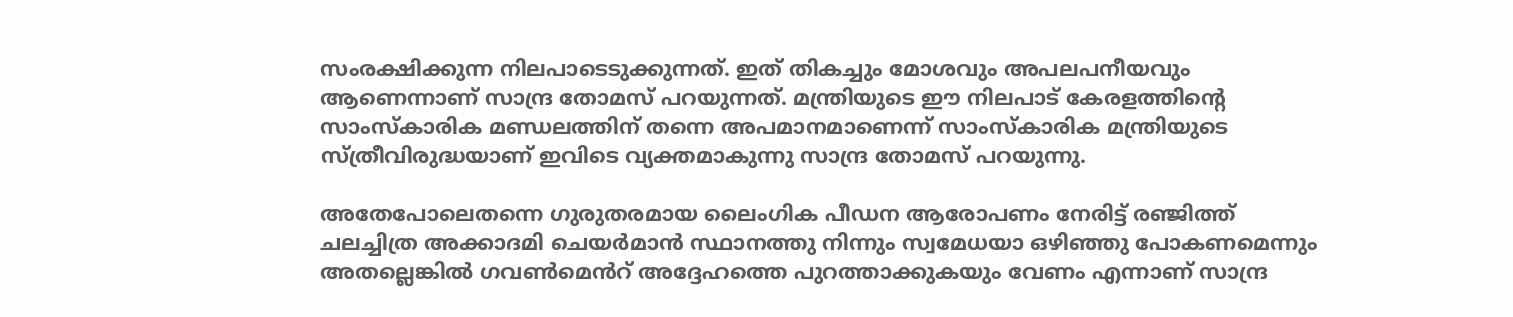സംരക്ഷിക്കുന്ന നിലപാടെടുക്കുന്നത്. ഇത് തികച്ചും മോശവും അപലപനീയവും ആണെന്നാണ് സാന്ദ്ര തോമസ് പറയുന്നത്. മന്ത്രിയുടെ ഈ നിലപാട് കേരളത്തിന്റെ സാംസ്കാരിക മണ്ഡലത്തിന് തന്നെ അപമാനമാണെന്ന് സാംസ്കാരിക മന്ത്രിയുടെ സ്ത്രീവിരുദ്ധയാണ് ഇവിടെ വ്യക്തമാകുന്നു സാന്ദ്ര തോമസ് പറയുന്നു.

അതേപോലെതന്നെ ഗുരുതരമായ ലൈംഗിക പീഡന ആരോപണം നേരിട്ട് രഞ്ജിത്ത് ചലച്ചിത്ര അക്കാദമി ചെയർമാൻ സ്ഥാനത്തു നിന്നും സ്വമേധയാ ഒഴിഞ്ഞു പോകണമെന്നും അതല്ലെങ്കിൽ ഗവൺമെൻറ് അദ്ദേഹത്തെ പുറത്താക്കുകയും വേണം എന്നാണ് സാന്ദ്ര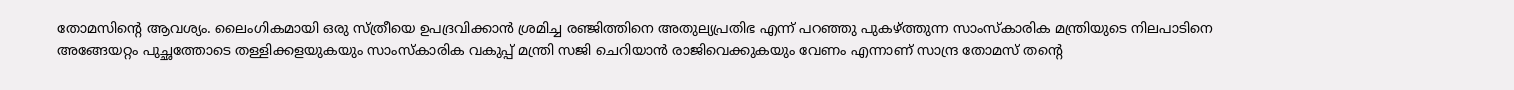തോമസിന്റെ ആവശ്യം. ലൈംഗികമായി ഒരു സ്ത്രീയെ ഉപദ്രവിക്കാൻ ശ്രമിച്ച രഞ്ജിത്തിനെ അതുല്യപ്രതിഭ എന്ന് പറഞ്ഞു പുകഴ്ത്തുന്ന സാംസ്കാരിക മന്ത്രിയുടെ നിലപാടിനെ അങ്ങേയറ്റം പുച്ഛത്തോടെ തള്ളിക്കളയുകയും സാംസ്കാരിക വകുപ്പ് മന്ത്രി സജി ചെറിയാൻ രാജിവെക്കുകയും വേണം എന്നാണ് സാന്ദ്ര തോമസ് തൻ്റെ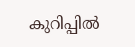കുറിപ്പിൽ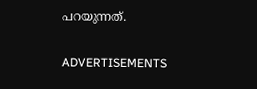പറയുന്നത്.

ADVERTISEMENTS